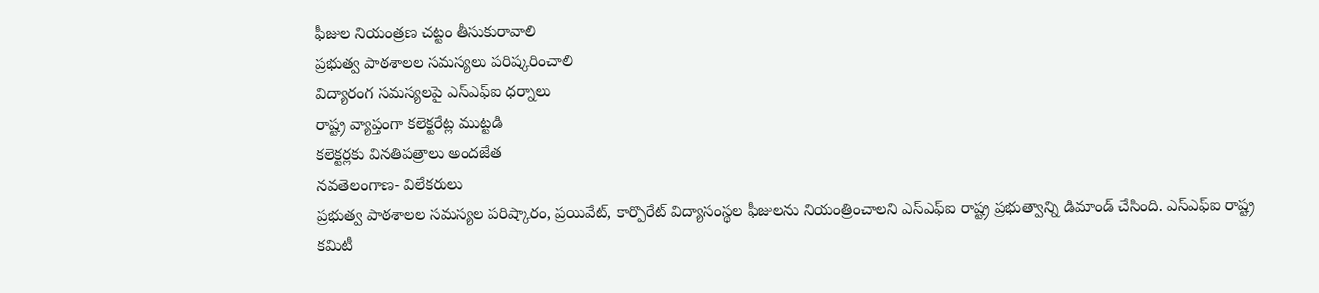ఫీజుల నియంత్రణ చట్టం తీసుకురావాలి
ప్రభుత్వ పాఠశాలల సమస్యలు పరిష్కరించాలి
విద్యారంగ సమస్యలపై ఎస్ఎఫ్ఐ ధర్నాలు
రాష్ట్ర వ్యాప్తంగా కలెక్టరేట్ల ముట్టడి
కలెక్టర్లకు వినతిపత్రాలు అందజేత
నవతెలంగాణ- విలేకరులు
ప్రభుత్వ పాఠశాలల సమస్యల పరిష్కారం, ప్రయివేట్, కార్పొరేట్ విద్యాసంస్థల ఫీజులను నియంత్రించాలని ఎస్ఎఫ్ఐ రాష్ట్ర ప్రభుత్వాన్ని డిమాండ్ చేసింది. ఎస్ఎఫ్ఐ రాష్ట్ర కమిటీ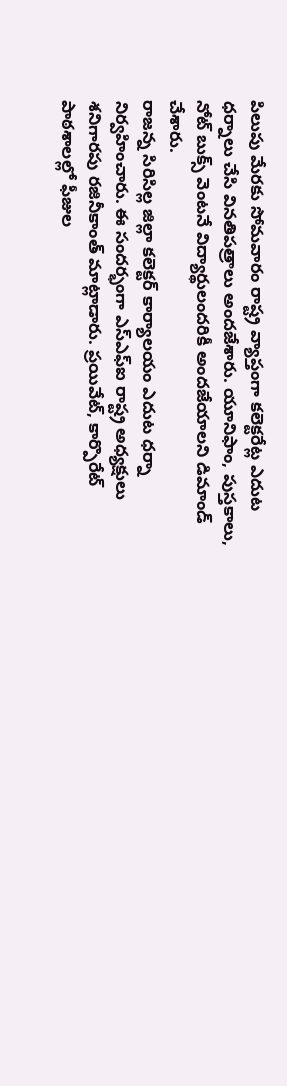పిలుపు మేరకు సోమవారం రాష్ట్ర వ్యాప్తంగా కలెక్టరేట్ల ఎదుట ధర్నాలు చేసి వినతిపత్రాలు అందజేశారు. యూనిఫాం, పుస్తకాలు, నోట్ బుక్స్ వెంటనే విద్యార్థులందరికీ అందజేయాలని డిమాండ్ చేశారు.
రాజన్న సిరిసిల్ల జిల్లా కలెక్టర్ కార్యాలయం ఎదుట ధర్నా నిర్వహించారు. ఈ సందర్భంగా ఎస్ఎఫ్ఐ రాష్ట్ర అధ్యక్షులు శనిగారపు రజినీకాంత్ మాట్లాడారు. ప్రయివేట్, కార్పొరేట్ పాఠశాలల్లో ఫీజుల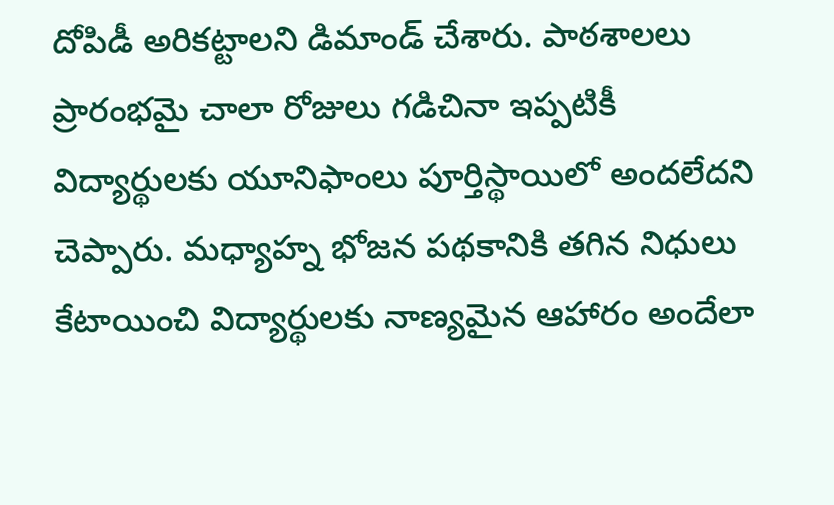దోపిడీ అరికట్టాలని డిమాండ్ చేశారు. పాఠశాలలు ప్రారంభమై చాలా రోజులు గడిచినా ఇప్పటికీ విద్యార్థులకు యూనిఫాంలు పూర్తిస్థాయిలో అందలేదని చెప్పారు. మధ్యాహ్న భోజన పథకానికి తగిన నిధులు కేటాయించి విద్యార్థులకు నాణ్యమైన ఆహారం అందేలా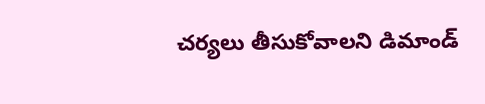చర్యలు తీసుకోవాలని డిమాండ్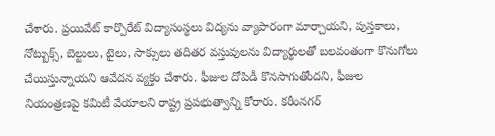చేశారు. ప్రయివేట్ కార్పొరేట్ విద్యాసంస్థలు విద్యను వ్యాపారంగా మార్చాయని, పుస్తకాలు, నోట్బుక్స్, బెల్టులు, టైలు, సాక్సులు తదితర వస్తువులను విద్యార్థులతో బలవంతంగా కొనుగోలు చేయిస్తున్నాయని ఆవేదన వ్యక్తం చేశారు. ఫీజుల దోపిడీ కొనసాగుతోందని, ఫీజుల నియంత్రణపై కమిటీ వేయాలని రాష్ట్ర ప్రపభుత్వాన్ని కోరారు. కరీంనగర్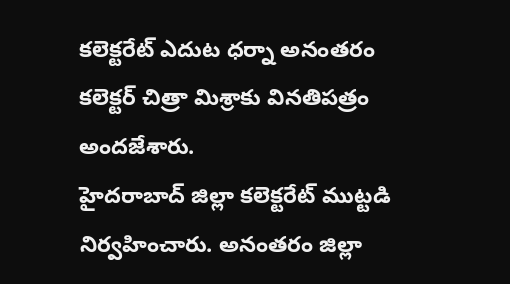కలెక్టరేట్ ఎదుట ధర్నా అనంతరం కలెక్టర్ చిత్రా మిశ్రాకు వినతిపత్రం అందజేశారు.
హైదరాబాద్ జిల్లా కలెక్టరేట్ ముట్టడి నిర్వహించారు. అనంతరం జిల్లా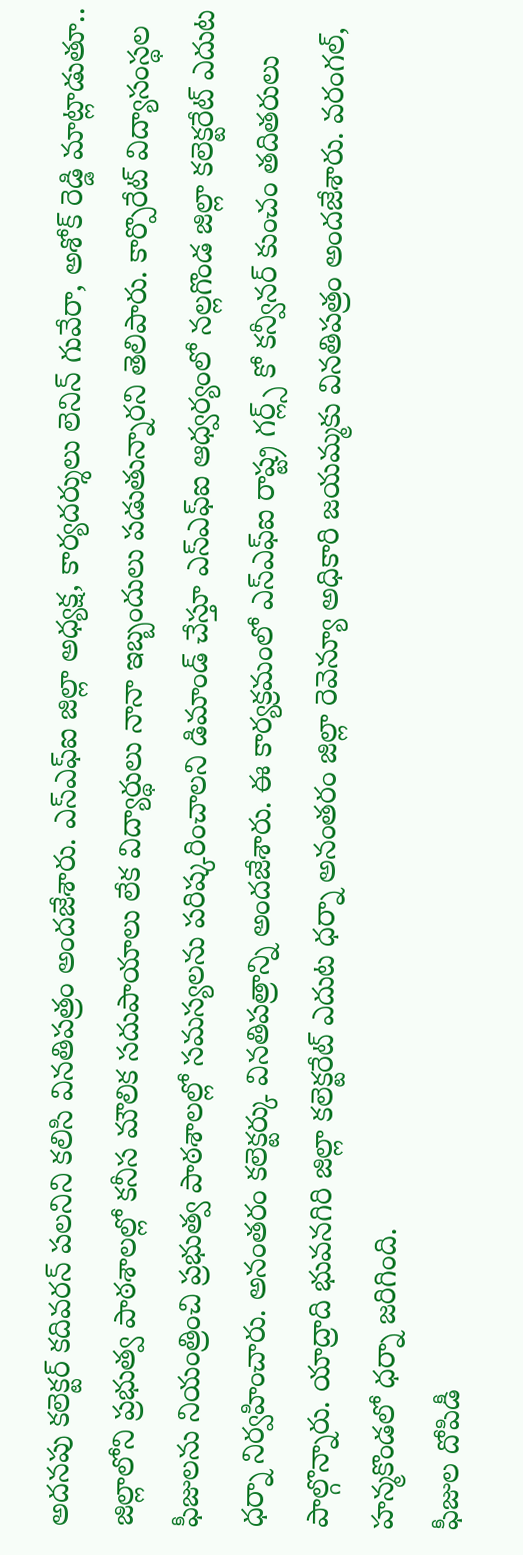అదనపు కలెక్టర్ కదివరన్ పలనిని కలిసి వినతిపత్రం అందజేశారు. ఎస్ఎఫ్ఐ జిల్లా అధ్యక్ష, కార్యదర్శులు లెనిన్ గువేరా, అశోక్ రెడ్డి మాట్లాడుతూ.. జిల్లాలోని ప్రభుత్వ పాఠశాలల్లో కనీస మౌలిక సదుపాయాలు లేక విద్యార్థులు నానా ఇబ్బందులు పడుతున్నారని తెలిపారు. కార్పొరేట్ విద్యాసంస్థల ఫీజులను నియంత్రించి ప్రభుత్వ పాఠశాలల్లో సమస్యలను పరిష్కరించాలని డిమాండ్ చేస్తూ ఎస్ఎఫ్ఐ ఆధ్వర్యంలో నల్లగొండ జిల్లా కలెక్టరేట్ ఎదుట ధర్నా నిర్వహించారు. అనంతరం కలెక్టర్కు వినతిపత్రాన్ని అందజేశారు. ఈ కార్యక్రమంలో ఎస్ఎఫ్ఐ రాష్ట్ర గర్ల్స్ కో కన్వీనర్ కుంచం తదితరులు పాల్గొన్నారు. యాద్రాది భువనగిరి జిల్లా కలెక్టరేట్ ఎదుట ధర్నా అనంతరం జిల్లా రెవెన్యూ అధికారి జయమ్మకు వినతిపత్రం అందజేశారు. వరంగల్, హన్మకొండలో ధర్నా జరిగింది.
ఫీజుల దోపిడీ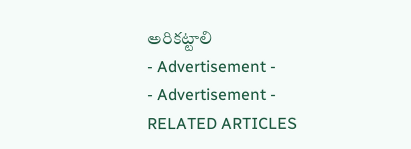అరికట్టాలి
- Advertisement -
- Advertisement -
RELATED ARTICLES